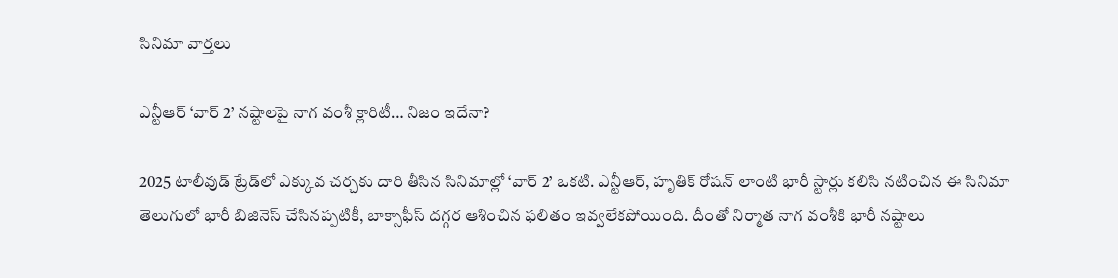సినిమా వార్తలు

ఎన్టీఆర్ ‘వార్ 2’ నష్టాలపై నాగ వంశీ క్లారిటీ… నిజం ఇదేనా?

2025 టాలీవుడ్ ట్రేడ్‌లో ఎక్కువ చర్చకు దారి తీసిన సినిమాల్లో ‘వార్ 2’ ఒకటి. ఎన్టీఆర్, హృతిక్ రోషన్ లాంటి భారీ స్టార్లు కలిసి నటించిన ఈ సినిమా తెలుగులో భారీ బిజినెస్ చేసినప్పటికీ, బాక్సాఫీస్ దగ్గర ఆశించిన ఫలితం ఇవ్వలేకపోయింది. దీంతో నిర్మాత నాగ వంశీకి భారీ నష్టాలు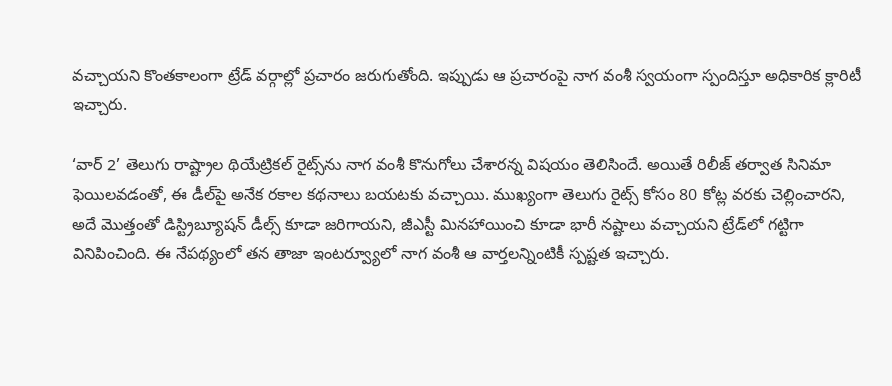వచ్చాయని కొంతకాలంగా ట్రేడ్ వర్గాల్లో ప్రచారం జరుగుతోంది. ఇప్పుడు ఆ ప్రచారంపై నాగ వంశీ స్వయంగా స్పందిస్తూ అధికారిక క్లారిటీ ఇచ్చారు.

‘వార్ 2’ తెలుగు రాష్ట్రాల థియేట్రికల్ రైట్స్‌ను నాగ వంశీ కొనుగోలు చేశారన్న విషయం తెలిసిందే. అయితే రిలీజ్ తర్వాత సినిమా ఫెయిలవడంతో, ఈ డీల్‌పై అనేక రకాల కథనాలు బయటకు వచ్చాయి. ముఖ్యంగా తెలుగు రైట్స్ కోసం 80 కోట్ల వరకు చెల్లించారని, అదే మొత్తంతో డిస్ట్రిబ్యూషన్ డీల్స్ కూడా జరిగాయని, జీఎస్టీ మినహాయించి కూడా భారీ నష్టాలు వచ్చాయని ట్రేడ్‌లో గట్టిగా వినిపించింది. ఈ నేపథ్యంలో తన తాజా ఇంటర్వ్యూలో నాగ వంశీ ఆ వార్తలన్నింటికీ స్పష్టత ఇచ్చారు.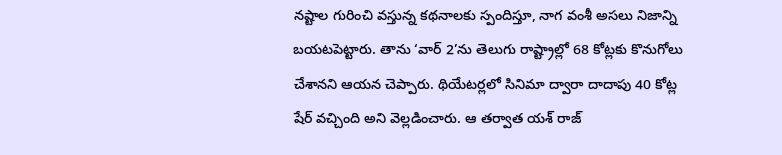నష్టాల గురించి వస్తున్న కథనాలకు స్పందిస్తూ, నాగ వంశీ అసలు నిజాన్ని బయటపెట్టారు. తాను ‘వార్ 2’ను తెలుగు రాష్ట్రాల్లో 68 కోట్లకు కొనుగోలు చేశానని ఆయన చెప్పారు. థియేటర్లలో సినిమా ద్వారా దాదాపు 40 కోట్ల షేర్ వచ్చింది అని వెల్లడించారు. ఆ తర్వాత యశ్ రాజ్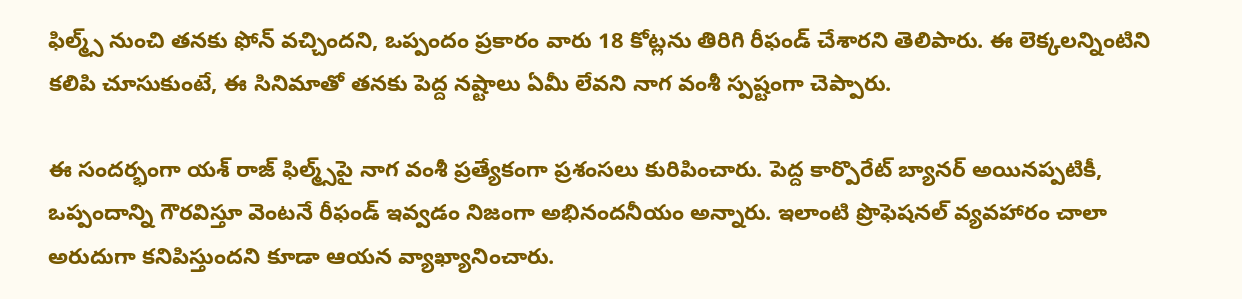ఫిల్మ్స్ నుంచి తనకు ఫోన్ వచ్చిందని, ఒప్పందం ప్రకారం వారు 18 కోట్లను తిరిగి రీఫండ్ చేశారని తెలిపారు. ఈ లెక్కలన్నింటిని కలిపి చూసుకుంటే, ఈ సినిమాతో తనకు పెద్ద నష్టాలు ఏమీ లేవని నాగ వంశీ స్పష్టంగా చెప్పారు.

ఈ సందర్భంగా యశ్ రాజ్ ఫిల్మ్స్‌పై నాగ వంశీ ప్రత్యేకంగా ప్రశంసలు కురిపించారు. పెద్ద కార్పొరేట్ బ్యానర్ అయినప్పటికీ, ఒప్పందాన్ని గౌరవిస్తూ వెంటనే రీఫండ్ ఇవ్వడం నిజంగా అభినందనీయం అన్నారు. ఇలాంటి ప్రొఫెషనల్ వ్యవహారం చాలా అరుదుగా కనిపిస్తుందని కూడా ఆయన వ్యాఖ్యానించారు.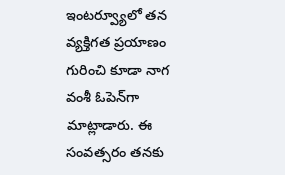ఇంటర్వ్యూలో తన వ్యక్తిగత ప్రయాణం గురించి కూడా నాగ వంశీ ఓపెన్‌గా మాట్లాడారు. ఈ సంవత్సరం తనకు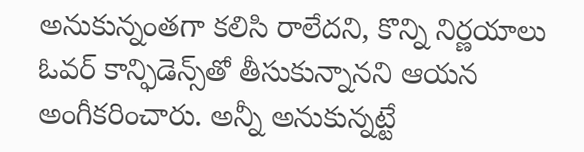అనుకున్నంతగా కలిసి రాలేదని, కొన్ని నిర్ణయాలు ఓవర్ కాన్ఫిడెన్స్‌తో తీసుకున్నానని ఆయన అంగీకరించారు. అన్నీ అనుకున్నట్టే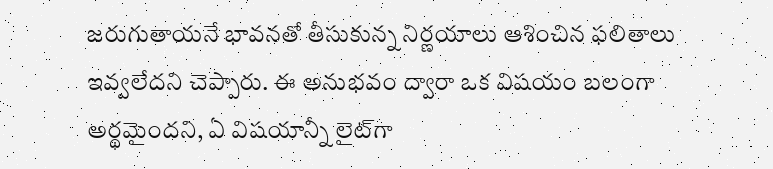జరుగుతాయనే భావనతో తీసుకున్న నిర్ణయాలు ఆశించిన ఫలితాలు ఇవ్వలేదని చెప్పారు. ఈ అనుభవం ద్వారా ఒక విషయం బలంగా అర్థమైందని, ఏ విషయాన్నీ లైట్‌గా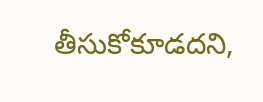తీసుకోకూడదని,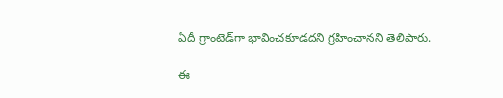ఏదీ గ్రాంటెడ్‌గా భావించకూడదని గ్రహించానని తెలిపారు.

ఈ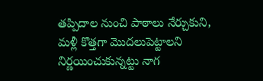తప్పిదాల నుంచి పాఠాలు నేర్చుకుని, మళ్లీ కొత్తగా మొదలుపెట్టాలని నిర్ణయించుకున్నట్టు నాగ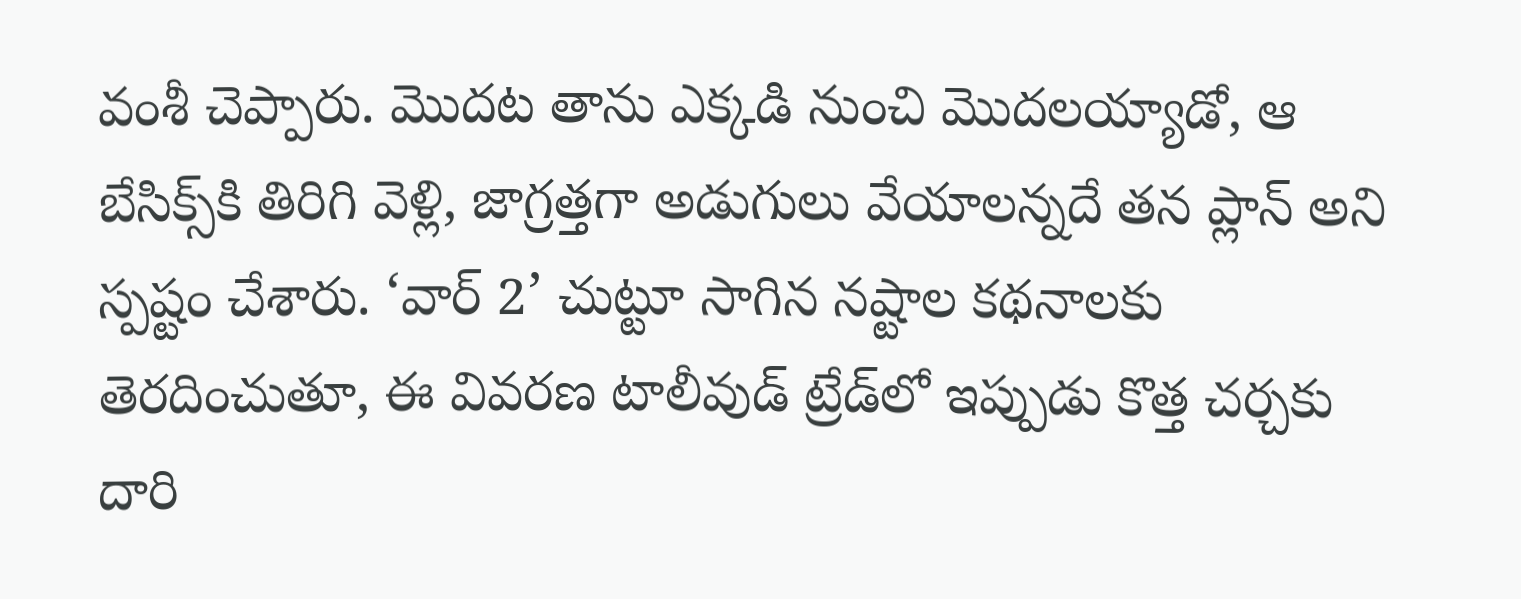వంశీ చెప్పారు. మొదట తాను ఎక్కడి నుంచి మొదలయ్యాడో, ఆ బేసిక్స్‌కి తిరిగి వెళ్లి, జాగ్రత్తగా అడుగులు వేయాలన్నదే తన ప్లాన్ అని స్పష్టం చేశారు. ‘వార్ 2’ చుట్టూ సాగిన నష్టాల కథనాలకు తెరదించుతూ, ఈ వివరణ టాలీవుడ్ ట్రేడ్‌లో ఇప్పుడు కొత్త చర్చకు దారి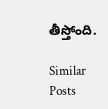తీస్తోంది.

Similar Posts